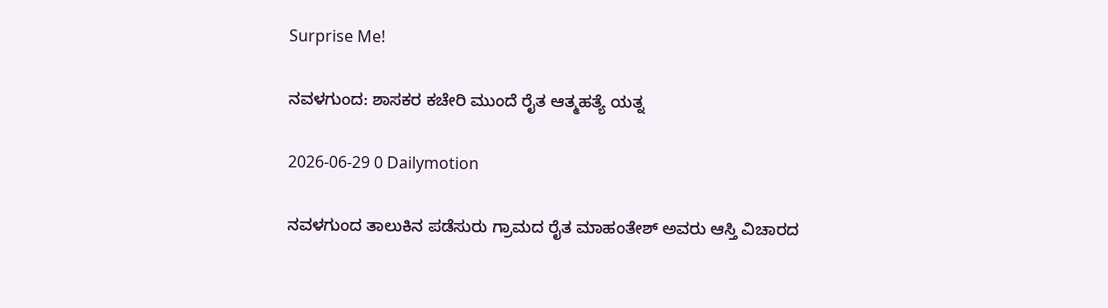Surprise Me!

ನವಳಗುಂದ: ಶಾಸಕರ ಕಚೇರಿ ಮುಂದೆ ರೈತ ಆತ್ಮಹತ್ಯೆ ಯತ್ನ

2026-06-29 0 Dailymotion

ನವಳಗುಂದ ತಾಲುಕಿನ ಪಡೆಸುರು ಗ್ರಾಮದ ರೈತ ಮಾಹಂತೇಶ್ ಅವರು ಆಸ್ತಿ ವಿಚಾರದ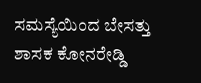ಸಮಸ್ಯೆಯಿಂದ ಬೇಸತ್ತು ಶಾಸಕ ಕೋನರೇಡ್ಡಿ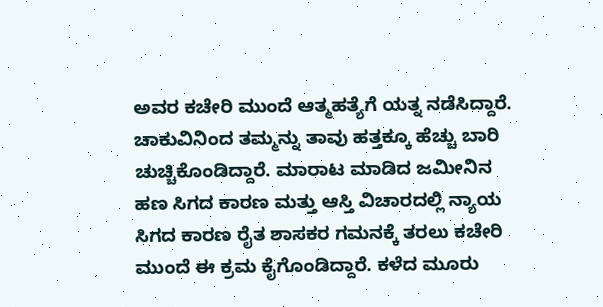ಅವರ ಕಚೇರಿ ಮುಂದೆ ಆತ್ಮಹತ್ಯೆಗೆ ಯತ್ನ ನಡೆಸಿದ್ದಾರೆ. ಚಾಕುವಿನಿಂದ ತಮ್ಮನ್ನು ತಾವು ಹತ್ತಕ್ಕೂ ಹೆಚ್ಚು ಬಾರಿ ಚುಚ್ಚಿಕೊಂಡಿದ್ದಾರೆ. ಮಾರಾಟ ಮಾಡಿದ ಜಮೀನಿನ ಹಣ ಸಿಗದ ಕಾರಣ ಮತ್ತು ಆಸ್ತಿ ವಿಚಾರದಲ್ಲಿ ನ್ಯಾಯ ಸಿಗದ ಕಾರಣ ರೈತ ಶಾಸಕರ ಗಮನಕ್ಕೆ ತರಲು ಕಚೇರಿ ಮುಂದೆ ಈ ಕ್ರಮ ಕೈಗೊಂಡಿದ್ದಾರೆ. ಕಳೆದ ಮೂರು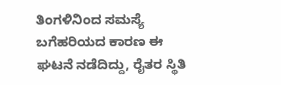ತಿಂಗಳಿನಿಂದ ಸಮಸ್ಯೆ ಬಗೆಹರಿಯದ ಕಾರಣ ಈ ಘಟನೆ ನಡೆದಿದ್ದು, ರೈತರ ಸ್ಥಿತಿ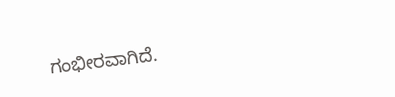ಗಂಭೀರವಾಗಿದೆ.